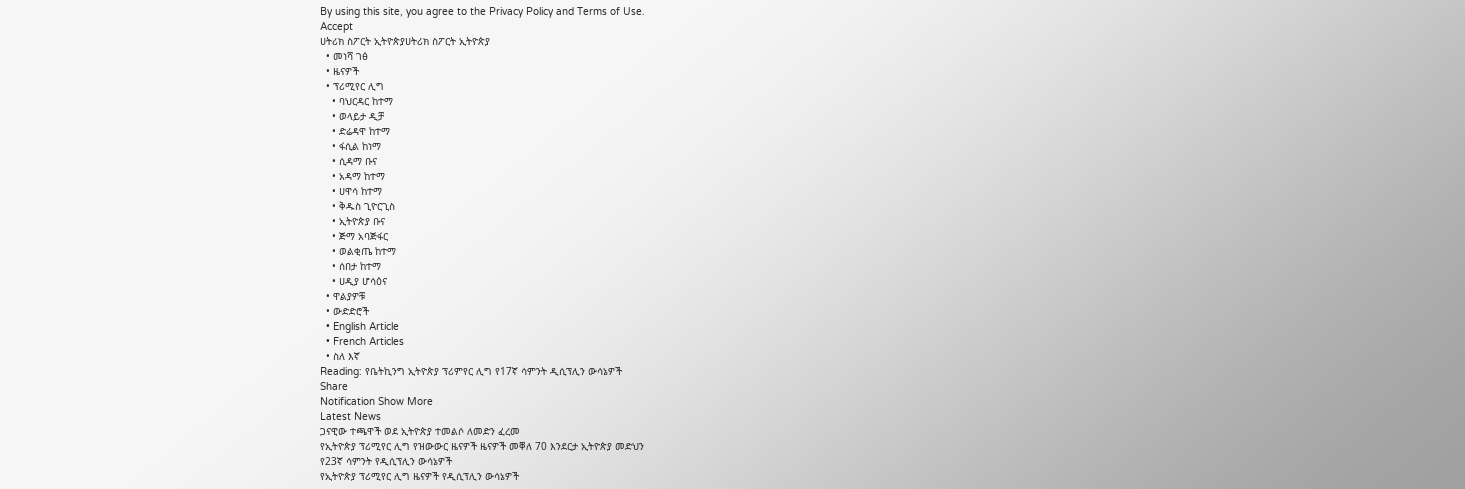By using this site, you agree to the Privacy Policy and Terms of Use.
Accept
ሀትሪክ ስፖርት ኢትዮጵያሀትሪክ ስፖርት ኢትዮጵያ
  • መነሻ ገፅ
  • ዜናዎች
  • ፕሪሚየር ሊግ
    • ባህርዳር ከተማ
    • ወላይታ ዲቻ
    • ድሬዳዋ ከተማ
    • ፋሲል ከነማ
    • ሲዳማ ቡና
    • አዳማ ከተማ
    • ሀዋሳ ከተማ
    • ቅዱስ ጊዮርጊስ
    • ኢትዮጵያ ቡና
    • ጅማ አባጅፋር
    • ወልቂጤ ከተማ
    • ሰበታ ከተማ
    • ሀዲያ ሆሳዕና
  • ዋልያዎቹ
  • ውድድሮች
  • English Article
  • French Articles
  • ስለ እኛ
Reading: የቤትኪንግ ኢትዮጵያ ፕሪምየር ሊግ የ17ኛ ሳምንት ዲሲፕሊን ውሳኔዎች
Share
Notification Show More
Latest News
ጋናዊው ተጫዋች ወደ ኢትዮጵያ ተመልሶ ለመድን ፈረመ
የኢትዮጵያ ፕሪሚየር ሊግ የዝውውር ዜናዎች ዜናዎች መቐለ 70 እንደርታ ኢትዮጵያ መድህን
የ23ኛ ሳምንት የዲሲፕሊን ውሳኔዎች
የኢትዮጵያ ፕሪሚየር ሊግ ዜናዎች የዲሲፕሊን ውሳኔዎች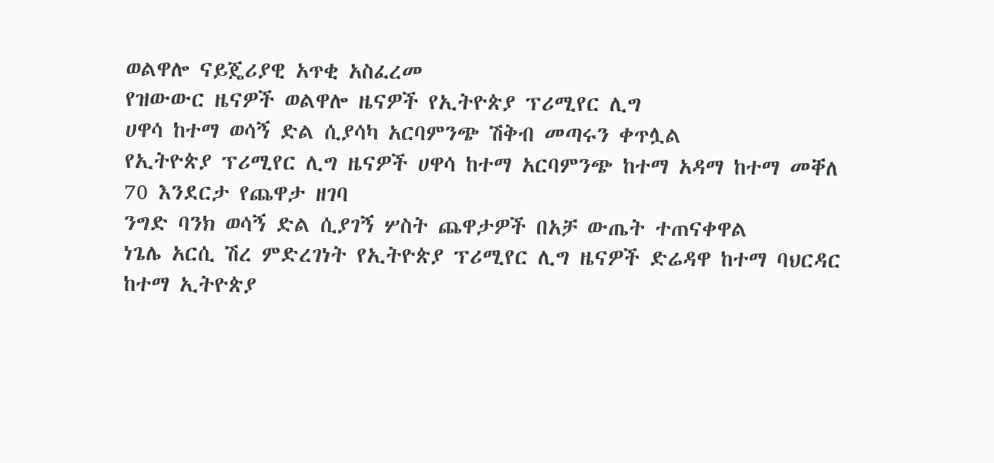ወልዋሎ ናይጄሪያዊ አጥቂ አስፈረመ
የዝውውር ዜናዎች ወልዋሎ ዜናዎች የኢትዮጵያ ፕሪሚየር ሊግ
ሀዋሳ ከተማ ወሳኝ ድል ሲያሳካ አርባምንጭ ሽቅብ መጣሩን ቀጥሏል
የኢትዮጵያ ፕሪሚየር ሊግ ዜናዎች ሀዋሳ ከተማ አርባምንጭ ከተማ አዳማ ከተማ መቐለ 70 እንደርታ የጨዋታ ዘገባ
ንግድ ባንክ ወሳኝ ድል ሲያገኝ ሦስት ጨዋታዎች በአቻ ውጤት ተጠናቀዋል
ነጌሌ አርሲ ሽረ ምድረገነት የኢትዮጵያ ፕሪሚየር ሊግ ዜናዎች ድሬዳዋ ከተማ ባህርዳር ከተማ ኢትዮጵያ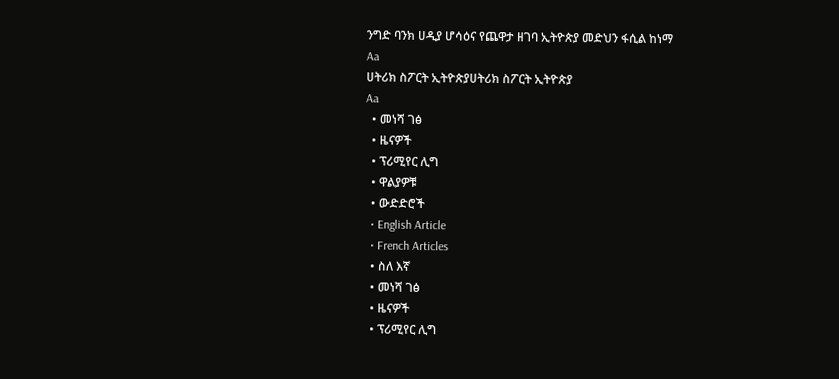ንግድ ባንክ ሀዲያ ሆሳዕና የጨዋታ ዘገባ ኢትዮጵያ መድህን ፋሲል ከነማ
Aa
ሀትሪክ ስፖርት ኢትዮጵያሀትሪክ ስፖርት ኢትዮጵያ
Aa
  • መነሻ ገፅ
  • ዜናዎች
  • ፕሪሚየር ሊግ
  • ዋልያዎቹ
  • ውድድሮች
  • English Article
  • French Articles
  • ስለ እኛ
  • መነሻ ገፅ
  • ዜናዎች
  • ፕሪሚየር ሊግ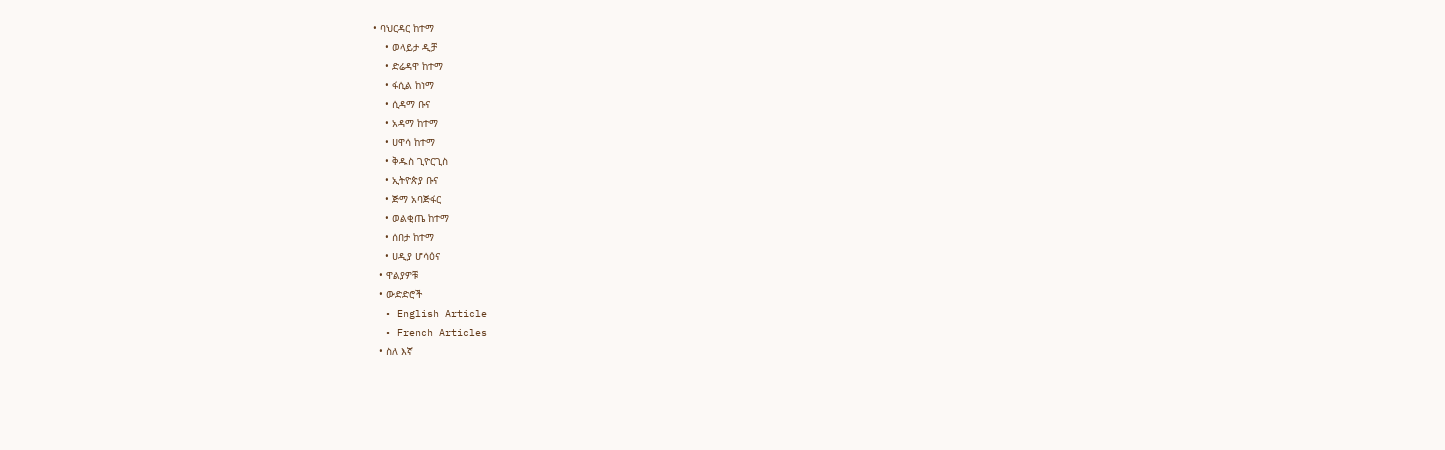• ባህርዳር ከተማ
    • ወላይታ ዲቻ
    • ድሬዳዋ ከተማ
    • ፋሲል ከነማ
    • ሲዳማ ቡና
    • አዳማ ከተማ
    • ሀዋሳ ከተማ
    • ቅዱስ ጊዮርጊስ
    • ኢትዮጵያ ቡና
    • ጅማ አባጅፋር
    • ወልቂጤ ከተማ
    • ሰበታ ከተማ
    • ሀዲያ ሆሳዕና
  • ዋልያዎቹ
  • ውድድሮች
  • English Article
  • French Articles
  • ስለ እኛ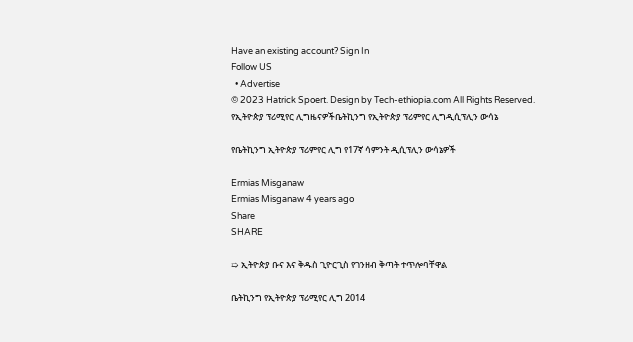Have an existing account? Sign In
Follow US
  • Advertise
© 2023 Hatrick Spoert. Design by Tech-ethiopia.com All Rights Reserved.
የኢትዮጵያ ፕሪሚየር ሊግዜናዎችቤትኪንግ የኢትዮጵያ ፕሪምየር ሊግዲሲፕሊን ውሳኔ

የቤትኪንግ ኢትዮጵያ ፕሪምየር ሊግ የ17ኛ ሳምንት ዲሲፕሊን ውሳኔዎች

Ermias Misganaw
Ermias Misganaw 4 years ago
Share
SHARE

➯ ኢትዮጵያ ቡና እና ቅዱስ ጊዮርጊስ የገንዘብ ቅጣት ተጥሎባቸዋል

ቤትኪንግ የኢትዮጵያ ፕሪሚየር ሊግ 2014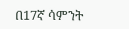በ17ኛ ሳምንት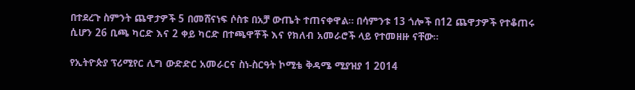በተደረጉ ስምንት ጨዋታዎች 5 በመሸናነፍ ሶስቱ በአቻ ውጤት ተጠናቀዋል። በሳምንቱ 13 ጎሎች በ12 ጨዋታዎች የተቆጠሩ ሲሆን 26 ቢጫ ካርድ እና 2 ቀይ ካርድ በተጫዋቾች እና የክለብ አመራሮች ላይ የተመዘዙ ናቸው።

የኢትዮጵያ ፕሪሚየር ሊግ ውድድር አመራርና ስነ-ስርዓት ኮሚቴ ቅዳሜ ሚያዝያ 1 2014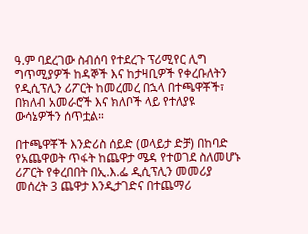ዓ.ም ባደረገው ስብሰባ የተደረጉ ፕሪሚየር ሊግ ግጥሚያዎች ከዳኞች እና ከታዛቢዎች የቀረቡለትን የዲሲፕሊን ሪፖርት ከመረመረ በኋላ በተጫዋቾች፣ በክለብ አመራሮች እና ክለቦች ላይ የተለያዩ ውሳኔዎችን ሰጥቷል።

በተጫዋቾች እንድሪስ ሰይድ (ወላይታ ድቻ) በከባድ የአጨዋወት ጥፋት ከጨዋታ ሜዳ የተወገደ ስለመሆኑ ሪፖርት የቀረበበት በኢ.እ.ፌ ዲሲፕሊን መመሪያ መሰረት 3 ጨዋታ እንዲታገድና በተጨማሪ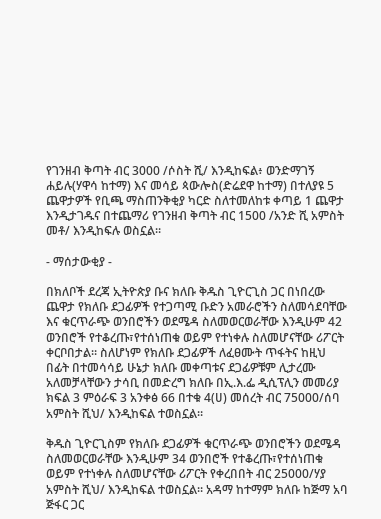የገንዘብ ቅጣት ብር 3000 /ሶስት ሺ/ እንዲከፍል፥ ወንድማገኝ ሐይሉ(ሃዋሳ ከተማ) እና መሳይ ጳውሎስ(ድሬደዋ ከተማ) በተለያዩ 5 ጨዋታዎች የቢጫ ማስጠንቅቂያ ካርድ ስለተመለከቱ ቀጣይ 1 ጨዋታ እንዲታገዱና በተጨማሪ የገንዘብ ቅጣት ብር 1500 /አንድ ሺ አምስት መቶ/ እንዲከፍሉ ወስኗል።

- ማሰታውቂያ -

በክለቦች ደረጃ ኢትዮጵያ ቡና ክለቡ ቅዱስ ጊዮርጊስ ጋር በነበረው ጨዋታ የክለቡ ደጋፊዎች የተጋጣሚ ቡድን አመራሮችን ስለመሳደባቸው እና ቁርጥራጭ ወንበሮችን ወደሜዳ ስለመወርወራቸው እንዲሁም 42 ወንበሮች የተቆረጡ፣የተሰነጠቁ ወይም የተነቀሉ ስለመሆናቸው ሪፖርት ቀርቦበታል። ስለሆነም የክለቡ ደጋፊዎች ለፈፀሙት ጥፋትና ከዚህ በፊት በተመሳሳይ ሁኔታ ክለቡ መቀጣቱና ደጋፊዎቹም ሊታረሙ አለመቻላቸውን ታሳቢ በመድረግ ክለቡ በኢ.እ.ፌ ዲሲፕሊን መመሪያ ክፍል 3 ምዕራፍ 3 አንቀፅ 66 በተቁ 4(ሀ) መሰረት ብር 75000/ሰባ አምስት ሺህ/ እንዲከፍል ተወስኗል።

ቅዱስ ጊዮርጊስም የክለቡ ደጋፊዎች ቁርጥራጭ ወንበሮችን ወደሜዳ ስለመወርወራቸው እንዲሁም 34 ወንበሮች የተቆረጡ፣የተሰነጠቁ ወይም የተነቀሉ ስለመሆናቸው ሪፖርት የቀረበበት ብር 25000/ሃያ አምስት ሺህ/ እንዲከፍል ተወስኗል። አዳማ ከተማም ክለቡ ከጅማ አባ ጅፋር ጋር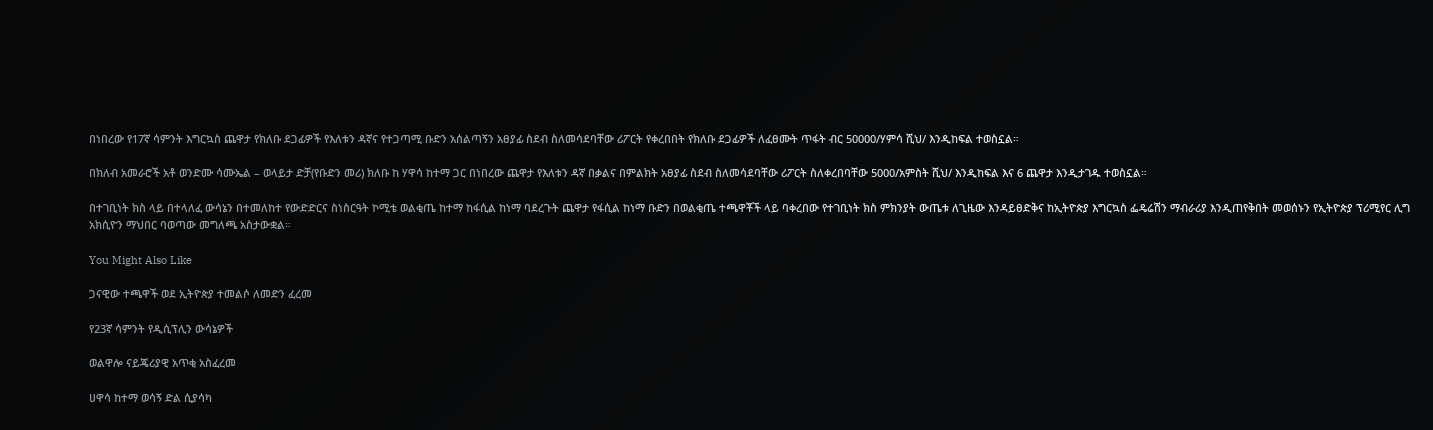በነበረው የ17ኛ ሳምንት እግርኳስ ጨዋታ የክለቡ ደጋፊዎች የእለቱን ዳኛና የተጋጣሚ ቡድን አሰልጣኝን አፀያፊ ስደብ ስለመሳደባቸው ሪፖርት የቀረበበት የክለቡ ደጋፊዎች ለፈፀሙት ጥፋት ብር 50000/ሃምሳ ሺህ/ እንዲከፍል ተወስኗል።

በክለብ አመራሮች አቶ ወንድሙ ሳሙኤል – ወላይታ ድቻ(የቡድን መሪ) ክለቡ ከ ሃዋሳ ከተማ ጋር በነበረው ጨዋታ የእለቱን ዳኛ በቃልና በምልክት አፀያፊ ስደብ ስለመሳደባቸው ሪፖርት ስለቀረበባቸው 5000/አምስት ሺህ/ እንዲከፍል እና 6 ጨዋታ እንዲታገዱ ተወስኗል።

በተገቢነት ክስ ላይ በተላለፈ ውሳኔን በተመለከተ የውድድርና ስነስርዓት ኮሚቴ ወልቂጤ ከተማ ከፋሲል ከነማ ባደረጉት ጨዋታ የፋሲል ከነማ ቡድን በወልቂጤ ተጫዋቾች ላይ ባቀረበው የተገቢነት ክስ ምክንያት ውጤቱ ለጊዜው እንዳይፀድቅና ከኢትዮጵያ እግርኳስ ፌዴሬሽን ማብራሪያ እንዲጠየቅበት መወሰኑን የኢትዮጵያ ፕሪሚየር ሊግ አክሲዮን ማህበር ባወጣው መግለጫ አስታውቋል።

You Might Also Like

ጋናዊው ተጫዋች ወደ ኢትዮጵያ ተመልሶ ለመድን ፈረመ

የ23ኛ ሳምንት የዲሲፕሊን ውሳኔዎች

ወልዋሎ ናይጄሪያዊ አጥቂ አስፈረመ

ሀዋሳ ከተማ ወሳኝ ድል ሲያሳካ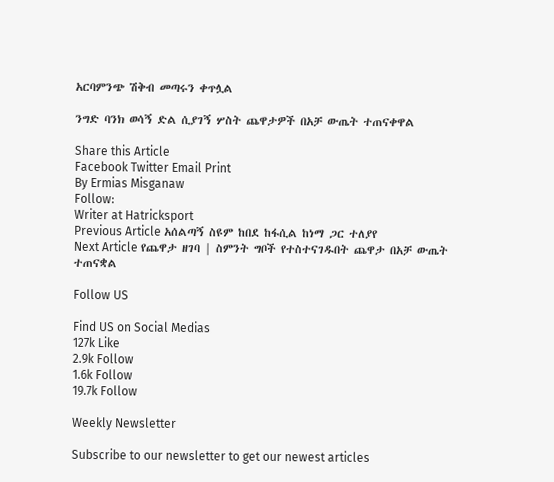አርባምንጭ ሽቅብ መጣሩን ቀጥሏል

ንግድ ባንክ ወሳኝ ድል ሲያገኝ ሦስት ጨዋታዎች በአቻ ውጤት ተጠናቀዋል

Share this Article
Facebook Twitter Email Print
By Ermias Misganaw
Follow:
Writer at Hatricksport
Previous Article አሰልጣኝ ስዩም ከበደ ከፋሲል ከነማ ጋር ተለያየ
Next Article የጨዋታ ዘገባ | ስምንት ግቦች የተስተናገዱበት ጨዋታ በአቻ ውጤት ተጠናቋል

Follow US

Find US on Social Medias
127k Like
2.9k Follow
1.6k Follow
19.7k Follow

Weekly Newsletter

Subscribe to our newsletter to get our newest articles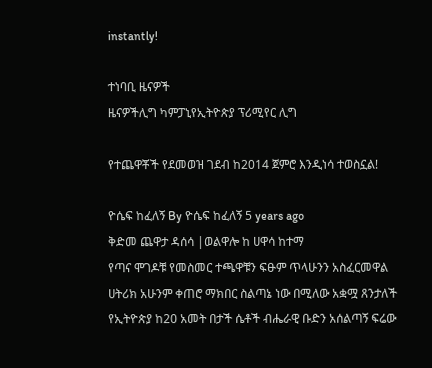instantly!

ተነባቢ ዜናዎች
ዜናዎችሊግ ካምፓኒየኢትዮጵያ ፕሪሚየር ሊግ

የተጨዋቾች የደመወዝ ገደብ ከ2014 ጀምሮ እንዲነሳ ተወስኗል!

ዮሴፍ ከፈለኝ By ዮሴፍ ከፈለኝ 5 years ago
ቅድመ ጨዋታ ዳሰሳ |ወልዋሎ ከ ሀዋሳ ከተማ
የጣና ሞገዶቹ የመስመር ተጫዋቹን ፍፁም ጥላሁንን አስፈርመዋል
ሀትሪክ አሁንም ቀጠሮ ማክበር ስልጣኔ ነው በሚለው አቋሟ ጸንታለች
የኢትዮጵያ ከ20 አመት በታች ሴቶች ብሔራዊ ቡድን አሰልጣኝ ፍሬው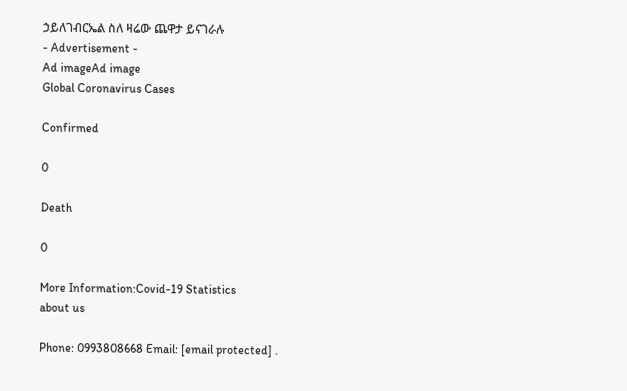ኃይለገብርኤል ስለ ዛሬው ጨዋታ ይናገራሉ
- Advertisement -
Ad imageAd image
Global Coronavirus Cases

Confirmed

0

Death

0

More Information:Covid-19 Statistics
about us

Phone: 0993808668 Email: [email protected] .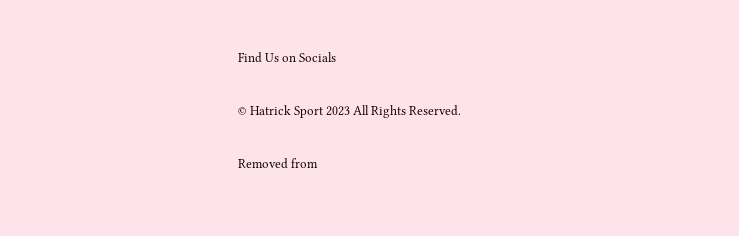Find Us on Socials

© Hatrick Sport 2023 All Rights Reserved.

Removed from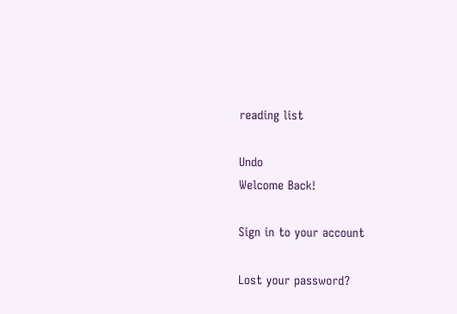reading list

Undo
Welcome Back!

Sign in to your account

Lost your password?